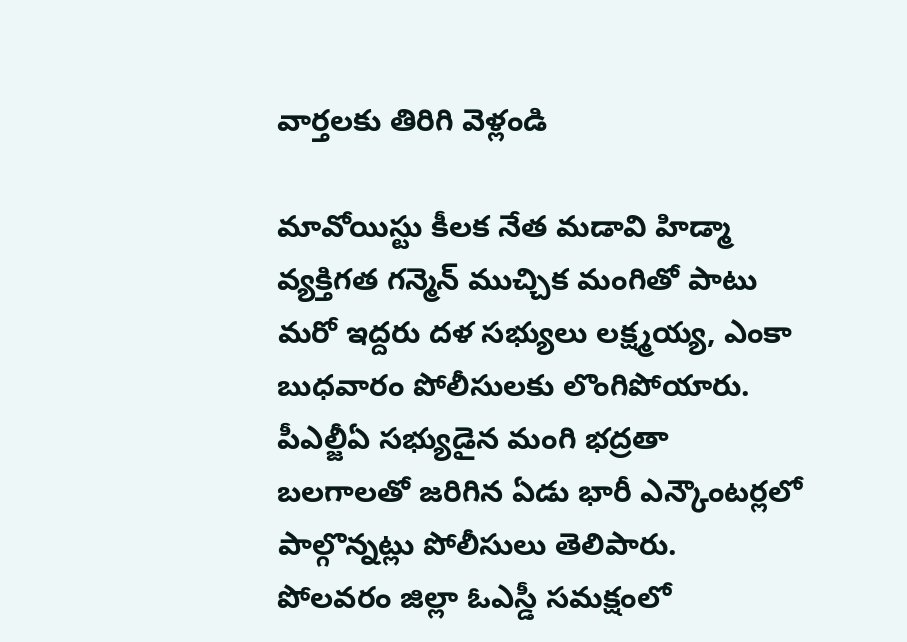వార్తలకు తిరిగి వెళ్లండి

మావోయిస్టు కీలక నేత మడావి హిడ్మా వ్యక్తిగత గన్మెన్ ముచ్చిక మంగితో పాటు మరో ఇద్దరు దళ సభ్యులు లక్ష్మయ్య, ఎంకా బుధవారం పోలీసులకు లొంగిపోయారు. పీఎల్జీఏ సభ్యుడైన మంగి భద్రతా బలగాలతో జరిగిన ఏడు భారీ ఎన్కౌంటర్లలో పాల్గొన్నట్లు పోలీసులు తెలిపారు.
పోలవరం జిల్లా ఓఎస్డీ సమక్షంలో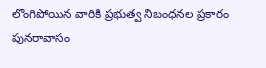లొంగిపోయిన వారికి ప్రభుత్వ నిబంధనల ప్రకారం పునరావాసం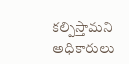కల్పిస్తామని అధికారులు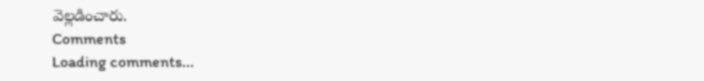వెల్లడించారు.
Comments
Loading comments...